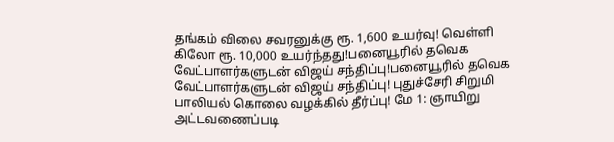தங்கம் விலை சவரனுக்கு ரூ. 1,600 உயர்வு! வெள்ளி கிலோ ரூ. 10,000 உயர்ந்தது!பனையூரில் தவெக வேட்பாளர்களுடன் விஜய் சந்திப்பு!பனையூரில் தவெக வேட்பாளர்களுடன் விஜய் சந்திப்பு! புதுச்சேரி சிறுமி பாலியல் கொலை வழக்கில் தீர்ப்பு! மே 1: ஞாயிறு அட்டவணைப்படி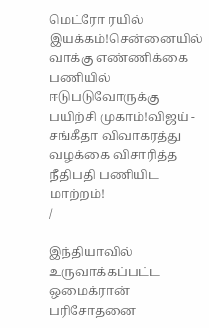மெட்ரோ ரயில் இயக்கம்!சென்னையில் வாக்கு எண்ணிக்கை பணியில் ஈடுபடுவோருக்கு பயிற்சி முகாம்!விஜய் - சங்கீதா விவாகரத்து வழக்கை விசாரித்த நீதிபதி பணியிட மாற்றம்!
/

இந்தியாவில் உருவாக்கப்பட்ட ஒமைக்ரான் பரிசோதனை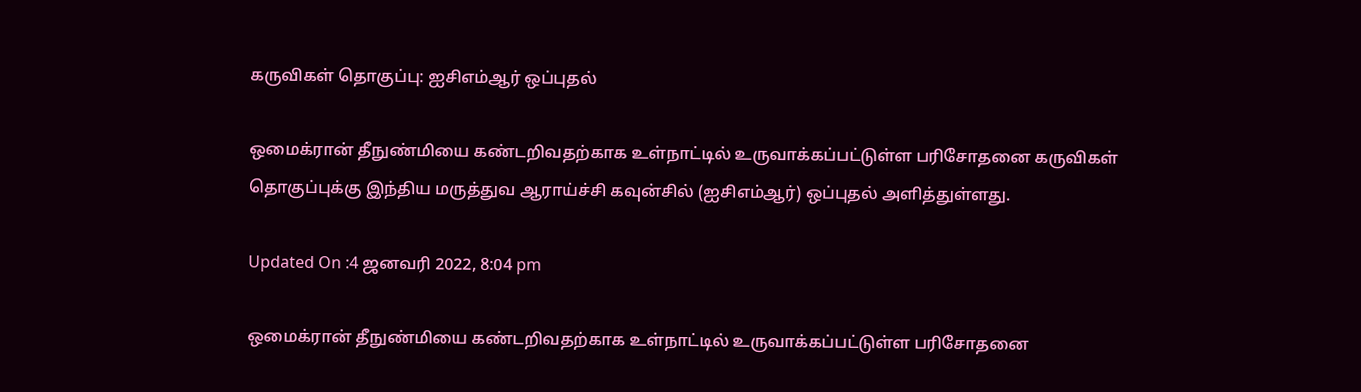கருவிகள் தொகுப்பு: ஐசிஎம்ஆர் ஒப்புதல்

ஒமைக்ரான் தீநுண்மியை கண்டறிவதற்காக உள்நாட்டில் உருவாக்கப்பட்டுள்ள பரிசோதனை கருவிகள் தொகுப்புக்கு இந்திய மருத்துவ ஆராய்ச்சி கவுன்சில் (ஐசிஎம்ஆர்) ஒப்புதல் அளித்துள்ளது.

Updated On :4 ஜனவரி 2022, 8:04 pm

ஒமைக்ரான் தீநுண்மியை கண்டறிவதற்காக உள்நாட்டில் உருவாக்கப்பட்டுள்ள பரிசோதனை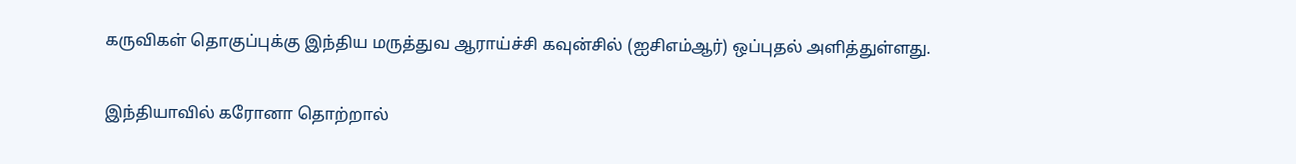கருவிகள் தொகுப்புக்கு இந்திய மருத்துவ ஆராய்ச்சி கவுன்சில் (ஐசிஎம்ஆர்) ஒப்புதல் அளித்துள்ளது.

இந்தியாவில் கரோனா தொற்றால்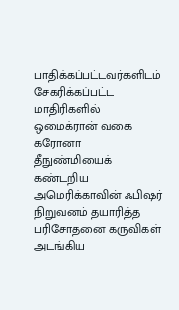பாதிக்கப்பட்டவர்களிடம் சேகரிக்கப்பட்ட மாதிரிகளில் ஒமைக்ரான் வகை கரோனா தீநுண்மியைக் கண்டறிய அமெரிக்காவின் ஃபிஷர் நிறுவனம் தயாரித்த பரிசோதனை கருவிகள் அடங்கிய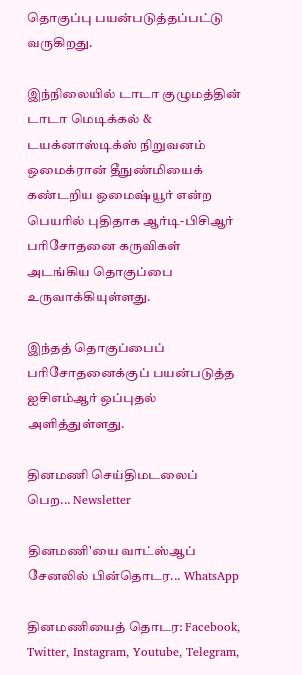தொகுப்பு பயன்படுத்தப்பட்டு வருகிறது.

இந்நிலையில் டாடா குழுமத்தின் டாடா மெடிக்கல் & டயக்னாஸ்டிக்ஸ் நிறுவனம் ஒமைக்ரான் தீநுண்மியைக் கண்டறிய ஒமைஷ்யூர் என்ற பெயரில் புதிதாக ஆர்டி-பிசிஆர் பரிசோதனை கருவிகள் அடங்கிய தொகுப்பை உருவாக்கியுள்ளது.

இந்தத் தொகுப்பைப் பரிசோதனைக்குப் பயன்படுத்த ஐசிஎம்ஆர் ஒப்புதல் அளித்துள்ளது.

தினமணி செய்திமடலைப் பெற... Newsletter

தினமணி'யை வாட்ஸ்ஆப் சேனலில் பின்தொடர... WhatsApp

தினமணியைத் தொடர: Facebook, Twitter, Instagram, Youtube, Telegram,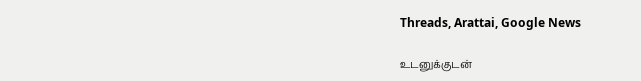Threads, Arattai, Google News

உடனுக்குடன்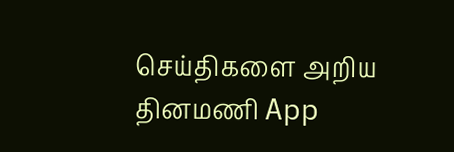செய்திகளை அறிய தினமணி App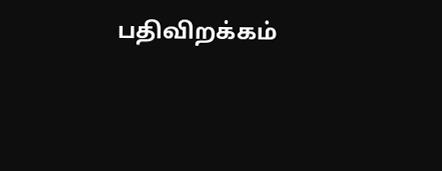பதிவிறக்கம்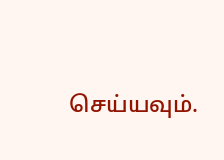செய்யவும்.